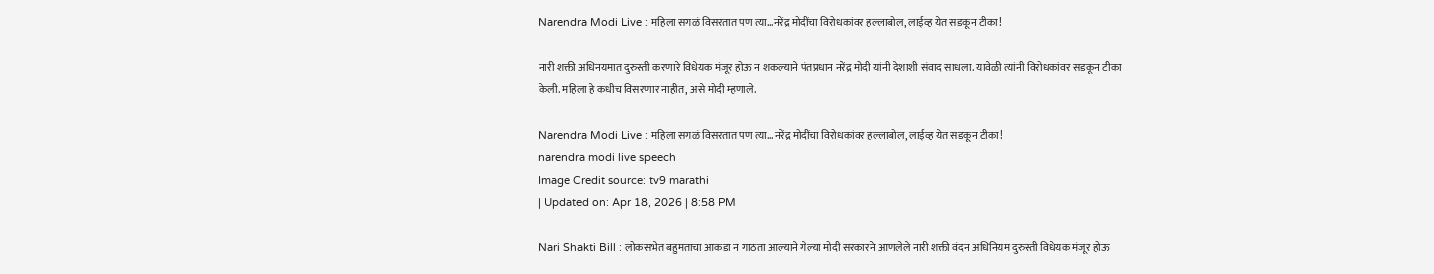Narendra Modi Live : महिला सगळं विसरतात पण त्या…नरेंद्र मोदींचा विरोधकांवर हल्लाबोल, लाईव्ह येत सडकून टीका!

नारी शक्ती अधिनयमात दुरुस्ती करणारे विधेयक मंजूर होऊ न शकल्याने पंतप्रधान नरेंद्र मोदी यांनी देशाशी संवाद साधला. यावेळी त्यांनी विरोधकांवर सडकून टीका केली. महिला हे कधीच विसरणार नाहीत, असे मोदी म्हणाले.

Narendra Modi Live : महिला सगळं विसरतात पण त्या...नरेंद्र मोदींचा विरोधकांवर हल्लाबोल, लाईव्ह येत सडकून टीका!
narendra modi live speech
Image Credit source: tv9 marathi
| Updated on: Apr 18, 2026 | 8:58 PM

Nari Shakti Bill : लोकसभेत बहुमताचा आकडा न गाठता आल्याने गेल्या मोदी सरकारने आणलेले नारी शक्ती वंदन अधिनियम दुरुस्ती विधेयक मंजूर होऊ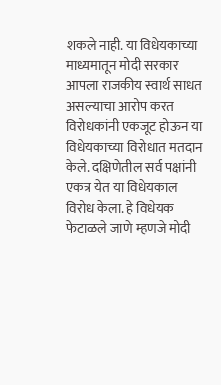शकले नाही. या विधेयकाच्या माध्यमातून मोदी सरकार आपला राजकीय स्वार्थ साधत असल्याचा आरोप करत विरोधकांनी एकजूट होऊन या विधेयकाच्या विरोधात मतदान केले. दक्षिणेतील सर्व पक्षांनी एकत्र येत या विधेयकाल विरोध केला. हे विधेयक फेटाळले जाणे म्हणजे मोदी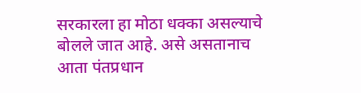सरकारला हा मोठा धक्का असल्याचे बोलले जात आहे. असे असतानाच आता पंतप्रधान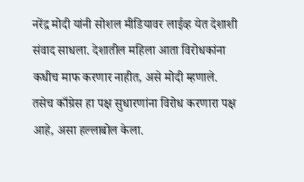नरेंद्र मोदी यांनी सोशल मीडियावर लाईव्ह येत देशाशी संवाद साधला. देशातील महिला आता विरोधकांना कधीच माफ करणार नाहीत, असे मोदी म्हणाले. तसेच काँग्रेस हा पक्ष सुधारणांना विरोध करणारा पक्ष आहे, असा हल्लाबोल केला.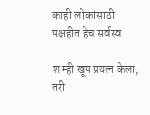काही लोकांसाठी पक्षहीत हेच सर्वस्व

श म्ही खूप प्रयत्न केला, तरी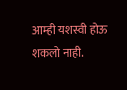आम्ही यशस्वी होऊ शकलो नाही.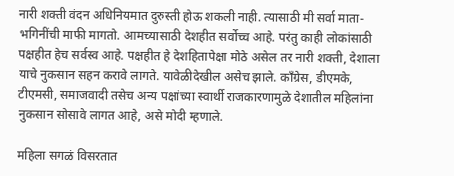नारी शक्ती वंदन अधिनियमात दुरुस्ती होऊ शकली नाही. त्यासाठी मी सर्वा माता-भगिनींची माफी मागतो. आमच्यासाठी देशहीत सर्वोच्च आहे. परंतु काही लोकांसाठी पक्षहीत हेच सर्वस्व आहे. पक्षहीत हे देशहितापेक्षा मोठे असेल तर नारी शक्ती, देशाला याचे नुकसान सहन करावे लागते. यावेळीदेखील असेच झाले. काँग्रेस, डीएमके, टीएमसी, समाजवादी तसेच अन्य पक्षांच्या स्वार्थी राजकारणामुळे देशातील महिलांना नुकसान सोसावे लागत आहे, असे मोदी म्हणाले.

महिला सगळं विसरतात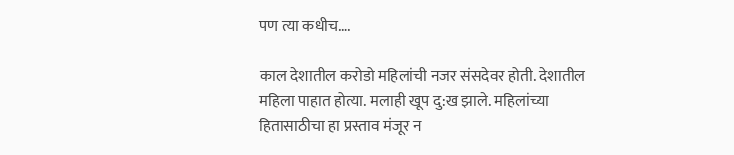पण त्या कधीच….

काल देशातील करोडो महिलांची नजर संसदेवर होती. देशातील महिला पाहात होत्या. मलाही खूप दु:ख झाले. महिलांच्या हितासाठीचा हा प्रस्ताव मंजूर न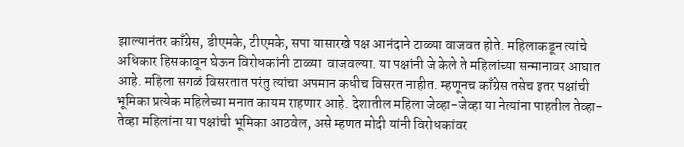झाल्यानंतर काँग्रेस, डीएमके, टीएमके, सपा यासारखे पक्ष आनंदाने टाळ्या वाजवत होते. महिलाकडून त्यांचे अधिकार हिसकावून घेऊन विरोधकांनी टाळ्या  वाजवल्या. या पक्षांनी जे केले ते महिलांच्या सन्मानावर आघात आहे. महिला सगळं विसरतात परंतु त्यांचा अपमान कधीच विसरत नाहीत. म्हणूनच काँग्रेस तसेच इतर पक्षांची भूमिका प्रत्येक महिलेच्या मनात कायम राहणार आहे. देशातील महिला जेव्हा-जेव्हा या नेत्यांना पाहतील तेव्हा-तेव्हा महिलांना या पक्षांची भूमिका आठवेल, असे म्हणत मोदी यांनी विरोधकांवर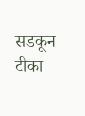सडकून टीका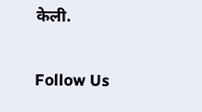केली.

Follow Us